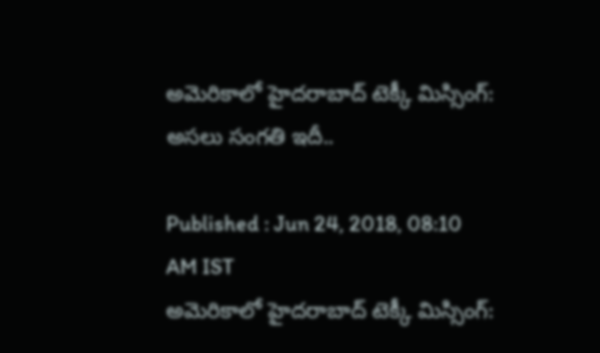అమెరికాలో హైదరాబాద్ టెక్కీ మిస్సింగ్: అసలు సంగతి ఇదీ..

Published : Jun 24, 2018, 08:10 AM IST
అమెరికాలో హైదరాబాద్ టెక్కీ మిస్సింగ్: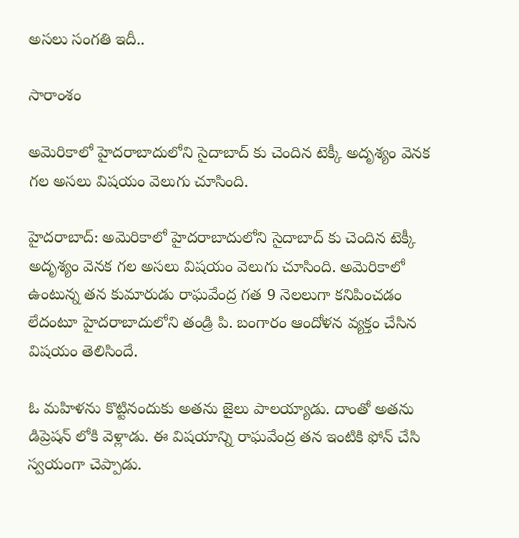అసలు సంగతి ఇదీ..

సారాంశం

అమెరికాలో హైదరాబాదులోని సైదాబాద్ కు చెందిన టెక్కీ అదృశ్యం వెనక గల అసలు విషయం వెలుగు చూసింది.

హైదరాబాద్: అమెరికాలో హైదరాబాదులోని సైదాబాద్ కు చెందిన టెక్కీ అదృశ్యం వెనక గల అసలు విషయం వెలుగు చూసింది. అమెరికాలో ఉంటున్న తన కుమారుడు రాఘవేంద్ర గత 9 నెలలుగా కనిపించడం లేదంటూ హైదరాబాదులోని తండ్రి పి. బంగారం ఆందోళన వ్యక్తం చేసిన విషయం తెలిసిందే.

ఓ మహిళను కొట్టినందుకు అతను జైలు పాలయ్యాడు. దాంతో అతను డిప్రెషన్ లోకి వెళ్లాడు. ఈ విషయాన్ని రాఘవేంద్ర తన ఇంటికి ఫోన్ చేసి స్వయంగా చెప్పాడు.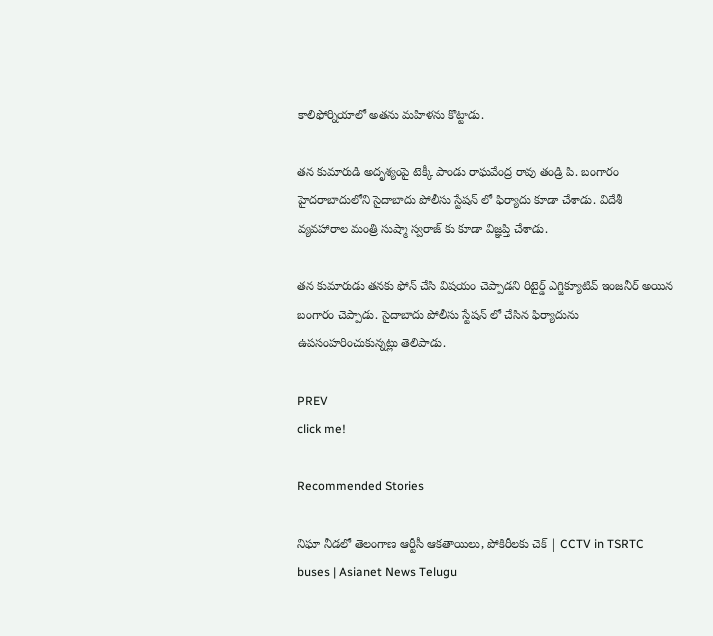కాలిఫోర్నియాలో అతను మహిళను కొట్టాడు.

తన కుమారుడి అదృశ్యంపై టెక్కీ పాండు రాఘవేంద్ర రావు తండ్రి పి. బంగారం హైదరాబాదులోని సైదాబాదు పోలీసు స్టేషన్ లో ఫిర్యాదు కూడా చేశాడు. విదేశీ వ్యవహారాల మంత్రి సుష్మా స్వరాజ్ కు కూడా విజ్ఞప్తి చేశాడు.

తన కుమారుడు తనకు ఫోన్ చేసి విషయం చెప్పాడని రిటైర్డ్ ఎగ్జిక్యూటివ్ ఇంజనీర్ అయిన బంగారం చెప్పాడు. సైదాబాదు పోలీసు స్టేషన్ లో చేసిన ఫిర్యాదును ఉపసంహరించుకున్నట్లు తెలిపాడు.

PREV
click me!

Recommended Stories

నిఘా నీడలో తెలంగాణ ఆర్టీసీ ఆకతాయిలు, పోకిరీలకు చెక్ | CCTV in TSRTC buses | Asianet News Telugu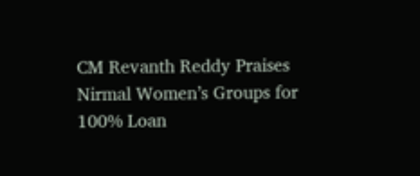CM Revanth Reddy Praises Nirmal Women’s Groups for 100% Loan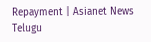Repayment | Asianet News Telugu